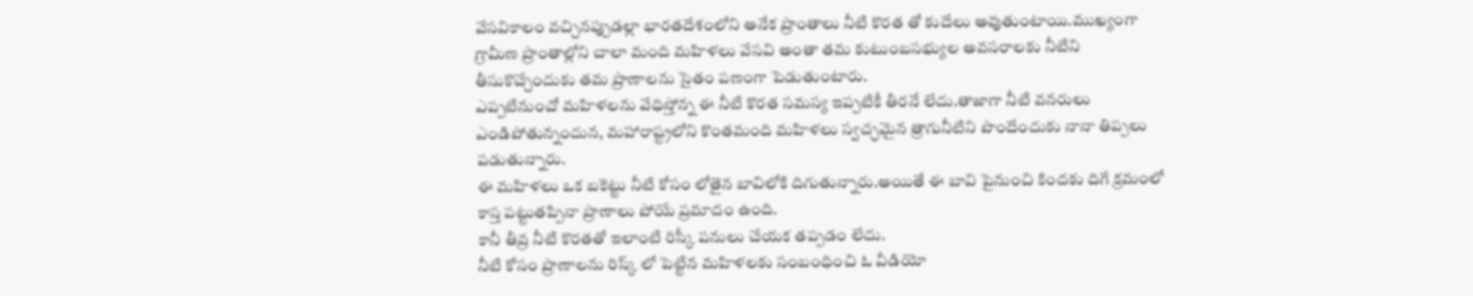వేసవికాలం వచ్చినప్పుడల్లా భారతదేశంలోని అనేక ప్రాంతాలు నీటి కొరత తో కుదేలు అవుతుంటాయి.ముఖ్యంగా గ్రామీణ ప్రాంతాల్లోని చాలా మంది మహిళలు వేసవి అంతా తమ కుటుంబసభ్యుల అవసరాలకు నీటిని తీసుకొచ్చేందుకు తమ ప్రాణాలను సైతం పణంగా పెడుతుంటారు.
ఎప్పటినుంచో మహిళలను వేధిస్తోన్న ఈ నీటి కొరత సమస్య ఇప్పటికీ తీరనే లేదు.తాజాగా నీటి వనరులు ఎండిపోతున్నందున, మహారాష్ట్రలోని కొంతమంది మహిళలు స్వచ్ఛమైన త్రాగునీటిని పొందేందుకు నానా తిప్పలు పడుతున్నారు.
ఈ మహిళలు ఒక బకెట్టు నీటి కోసం లోతైన బావిలోకి దిగుతున్నారు.అయితే ఈ బావి పైనుంచి కిందకు దిగే క్రమంలో కాస్త పట్టుతప్పినా ప్రాణాలు పోయే ప్రమాదం ఉంది.
కానీ తీవ్ర నీటి కొరతతో ఇలాంటి రిస్కీ పనులు చేయక తప్పడం లేదు.
నీటి కోసం ప్రాణాలను రిస్క్ లో పెట్టిన మహిళలకు సంబంధించి ఓ వీడియో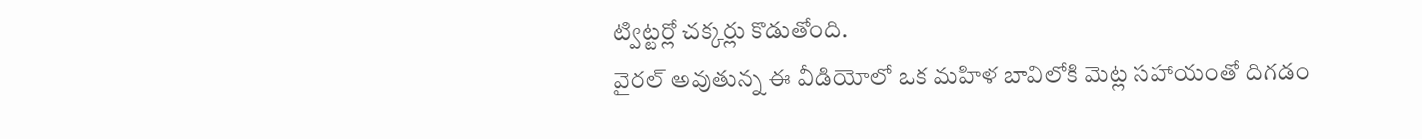ట్విట్టర్లో చక్కర్లు కొడుతోంది.
వైరల్ అవుతున్న ఈ వీడియోలో ఒక మహిళ బావిలోకి మెట్ల సహాయంతో దిగడం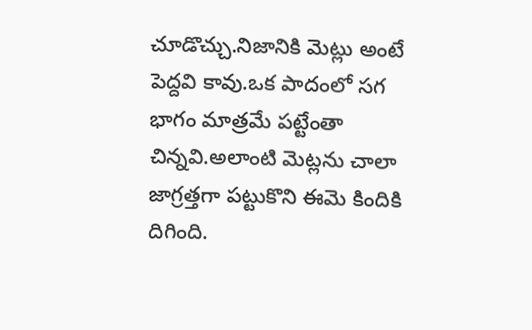చూడొచ్చు.నిజానికి మెట్లు అంటే పెద్దవి కావు.ఒక పాదంలో సగ భాగం మాత్రమే పట్టేంతా చిన్నవి.అలాంటి మెట్లను చాలా జాగ్రత్తగా పట్టుకొని ఈమె కిందికి దిగింది.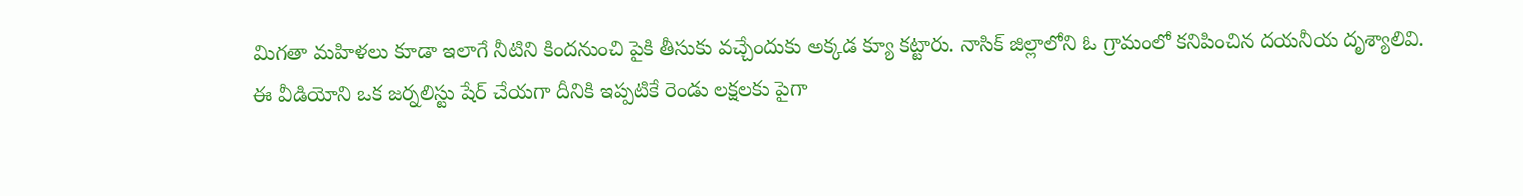మిగతా మహిళలు కూడా ఇలాగే నీటిని కిందనుంచి పైకి తీసుకు వచ్చేందుకు అక్కడ క్యూ కట్టారు. నాసిక్ జిల్లాలోని ఓ గ్రామంలో కనిపించిన దయనీయ దృశ్యాలివి.
ఈ వీడియోని ఒక జర్నలిస్టు షేర్ చేయగా దీనికి ఇప్పటికే రెండు లక్షలకు పైగా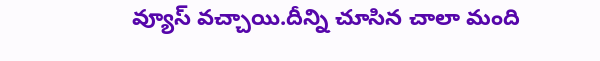వ్యూస్ వచ్చాయి.దీన్ని చూసిన చాలా మంది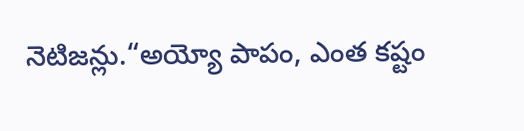నెటిజన్లు.“అయ్యో పాపం, ఎంత కష్టం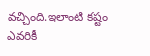వచ్చింది.ఇలాంటి కష్టం ఎవరికీ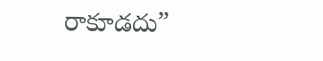రాకూడదు”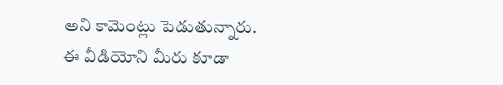అని కామెంట్లు పెడుతున్నారు.
ఈ వీడియోని మీరు కూడా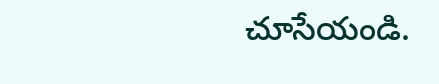చూసేయండి.